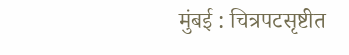मुंबई : चित्रपटसृष्टीत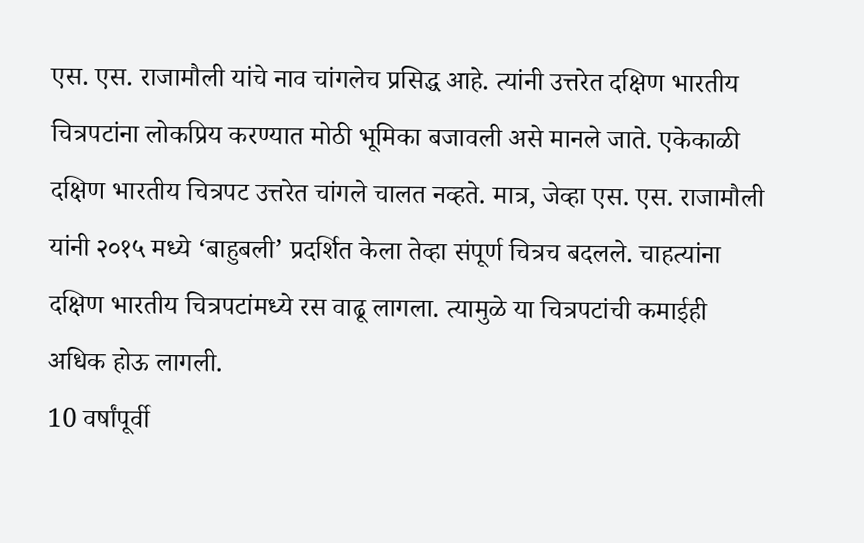एस. एस. राजामौली यांचे नाव चांगलेच प्रसिद्ध आहे. त्यांनी उत्तरेत दक्षिण भारतीय चित्रपटांना लोकप्रिय करण्यात मोठी भूमिका बजावली असे मानले जाते. एकेकाळी दक्षिण भारतीय चित्रपट उत्तरेत चांगले चालत नव्हते. मात्र, जेव्हा एस. एस. राजामौली यांनी २०१५ मध्ये ‘बाहुबली’ प्रदर्शित केला तेव्हा संपूर्ण चित्रच बदलले. चाहत्यांना दक्षिण भारतीय चित्रपटांमध्ये रस वाढू लागला. त्यामुळे या चित्रपटांची कमाईही अधिक होऊ लागली.
10 वर्षांपूर्वी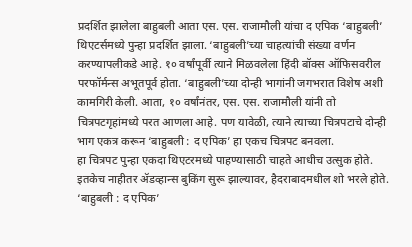प्रदर्शित झालेला बाहुबली आता एस. एस. राजामौली यांचा द एपिक ‘बाहुबली’ थिएटर्समध्ये पुन्हा प्रदर्शित झाला. ‘बाहुबली’च्या चाहत्यांची संख्या वर्णन करण्यापलीकडे आहे. १० वर्षांपूर्वी त्याने मिळवलेला हिंदी बॉक्स ऑफिसवरील परफॉर्मन्स अभूतपूर्व होता. ‘बाहुबली’च्या दोन्ही भागांनी जगभरात विशेष अशी कामगिरी केली. आता, १० वर्षांनंतर, एस. एस. राजामौली यांनी तो चित्रपटगृहांमध्ये परत आणला आहे. पण यावेळी, त्याने त्याच्या चित्रपटाचे दोन्ही भाग एकत्र करून ‘बाहुबली : द एपिक’ हा एकच चित्रपट बनवला.
हा चित्रपट पुन्हा एकदा थिएटरमध्ये पाहण्यासाठी चाहते आधीच उत्सुक होते. इतकेच नाहीतर ॲडव्हान्स बुकिंग सुरू झाल्यावर, हैदराबादमधील शो भरले होते. ‘बाहुबली : द एपिक’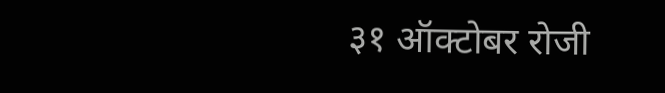३१ ऑक्टोबर रोजी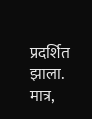प्रदर्शित झाला. मात्र,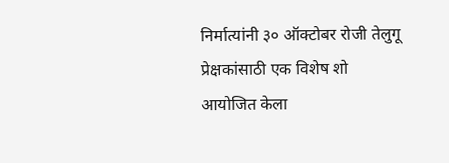निर्मात्यांनी ३० ऑक्टोबर रोजी तेलुगू प्रेक्षकांसाठी एक विशेष शो आयोजित केला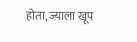होता, ज्याला खूप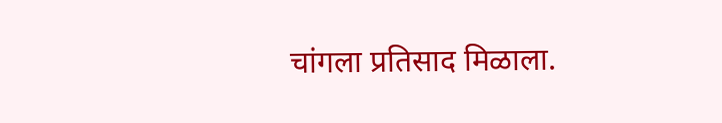चांगला प्रतिसाद मिळाला.